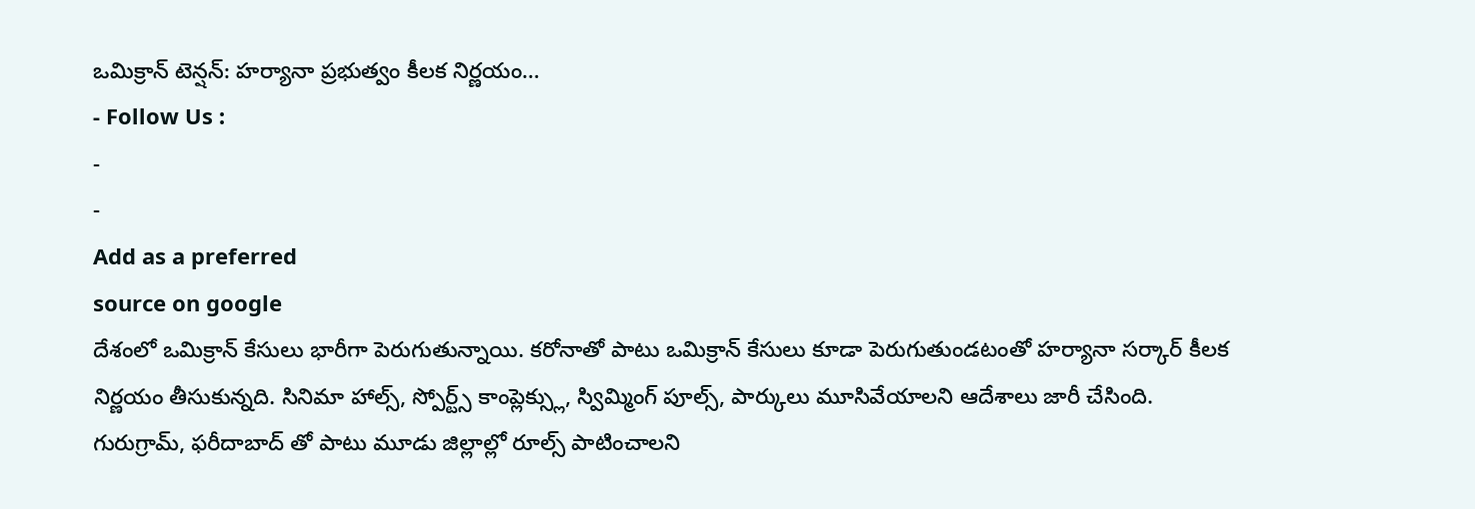ఒమిక్రాన్ టెన్షన్: హర్యానా ప్రభుత్వం కీలక నిర్ణయం…
- Follow Us :
-
-
Add as a preferred
source on google
దేశంలో ఒమిక్రాన్ కేసులు భారీగా పెరుగుతున్నాయి. కరోనాతో పాటు ఒమిక్రాన్ కేసులు కూడా పెరుగుతుండటంతో హర్యానా సర్కార్ కీలక నిర్ణయం తీసుకున్నది. సినిమా హాల్స్, స్పోర్ట్స్ కాంప్లెక్స్లు, స్విమ్మింగ్ పూల్స్, పార్కులు మూసివేయాలని ఆదేశాలు జారీ చేసింది. గురుగ్రామ్, ఫరీదాబాద్ తో పాటు మూడు జిల్లాల్లో రూల్స్ పాటించాలని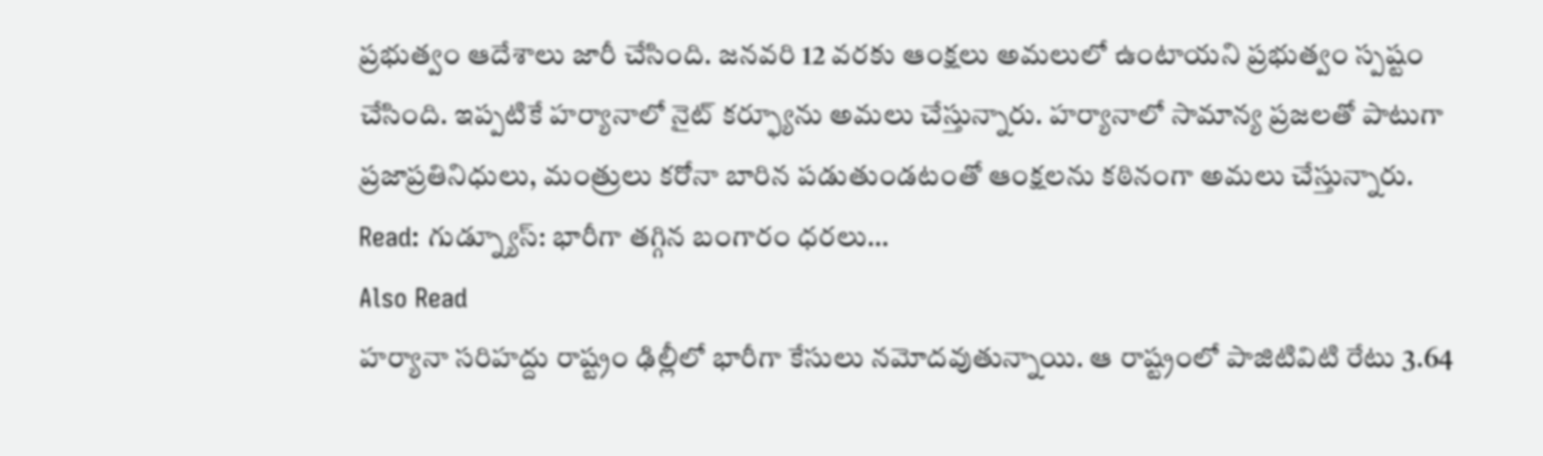ప్రభుత్వం ఆదేశాలు జారీ చేసింది. జనవరి 12 వరకు ఆంక్షలు అమలులో ఉంటాయని ప్రభుత్వం స్పష్టం చేసింది. ఇప్పటికే హర్యానాలో నైట్ కర్ఫ్యూను అమలు చేస్తున్నారు. హర్యానాలో సామాన్య ప్రజలతో పాటుగా ప్రజాప్రతినిధులు, మంత్రులు కరోనా బారిన పడుతుండటంతో ఆంక్షలను కఠినంగా అమలు చేస్తున్నారు.
Read: గుడ్న్యూస్: భారీగా తగ్గిన బంగారం ధరలు…
Also Read
హర్యానా సరిహద్దు రాష్ట్రం ఢిల్లీలో భారీగా కేసులు నమోదవుతున్నాయి. ఆ రాష్ట్రంలో పాజిటివిటి రేటు 3.64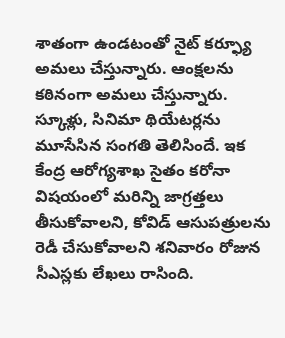శాతంగా ఉండటంతో నైట్ కర్ఫ్యూ అమలు చేస్తున్నారు. ఆంక్షలను కఠినంగా అమలు చేస్తున్నారు. స్కూళ్లు, సినిమా థియేటర్లను మూసేసిన సంగతి తెలిసిందే. ఇక కేంద్ర ఆరోగ్యశాఖ సైతం కరోనా విషయంలో మరిన్ని జాగ్రత్తలు తీసుకోవాలని, కోవిడ్ ఆసుపత్రులను రెడీ చేసుకోవాలని శనివారం రోజున సీఎస్లకు లేఖలు రాసింది.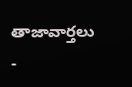తాజావార్తలు
-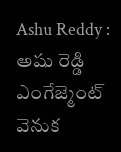Ashu Reddy : అషు రెడ్డి ఎంగేజ్మెంట్ వెనుక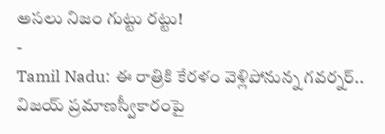అసలు నిజం గుట్టు రట్టు!
-
Tamil Nadu: ఈ రాత్రికి కేరళం వెళ్లిపోనున్న గవర్నర్.. విజయ్ ప్రమాణస్వీకారంపై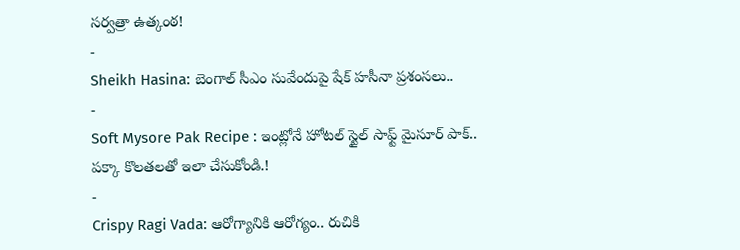సర్వత్రా ఉత్కంఠ!
-
Sheikh Hasina: బెంగాల్ సీఎం సువేందుపై షేక్ హసీనా ప్రశంసలు..
-
Soft Mysore Pak Recipe : ఇంట్లోనే హోటల్ స్టైల్ సాఫ్ట్ మైసూర్ పాక్.. పక్కా కొలతలతో ఇలా చేసుకోండి.!
-
Crispy Ragi Vada: ఆరోగ్యానికి ఆరోగ్యం.. రుచికి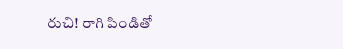రుచి! రాగి పిండితో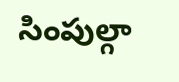సింపుల్గా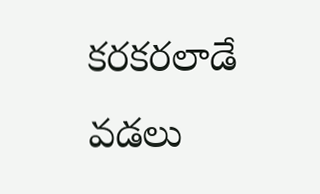కరకరలాడే వడలు